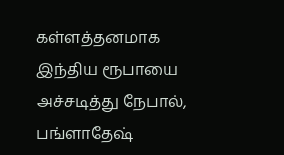கள்ளத்தனமாக இந்திய ரூபாயை அச்சடித்து நேபால், பங்ளாதேஷ்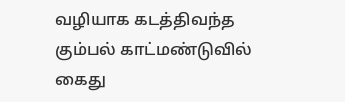வழியாக கடத்திவந்த கும்பல் காட்மண்டுவில் கைது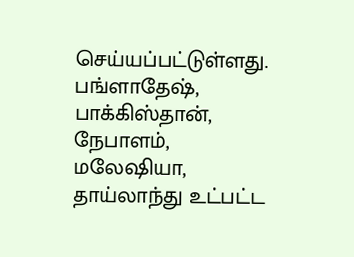செய்யப்பட்டுள்ளது. பங்ளாதேஷ், பாக்கிஸ்தான், நேபாளம், மலேஷியா, தாய்லாந்து உட்பட்ட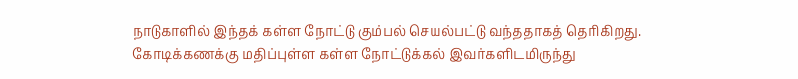நாடுகாளில் இந்தக் கள்ள நோட்டு கும்பல் செயல்பட்டு வந்ததாகத் தெரிகிறது. கோடிக்கணக்கு மதிப்புள்ள கள்ள நோட்டுக்கல் இவர்களிடமிருந்து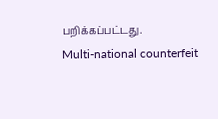பறிக்கப்பட்டது.
Multi-national counterfeit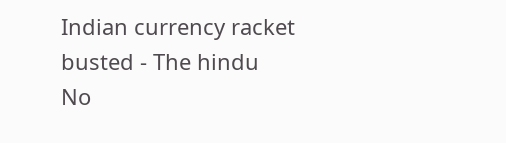Indian currency racket busted - The hindu
No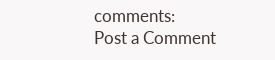comments:
Post a Comment